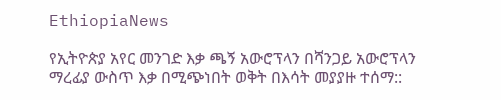EthiopiaNews

የኢትዮጵያ አየር መንገድ እቃ ጫኝ አውሮፕላን በሻንጋይ አውሮፕላን ማረፊያ ውስጥ እቃ በሚጭነበት ወቅት በእሳት መያያዙ ተሰማ::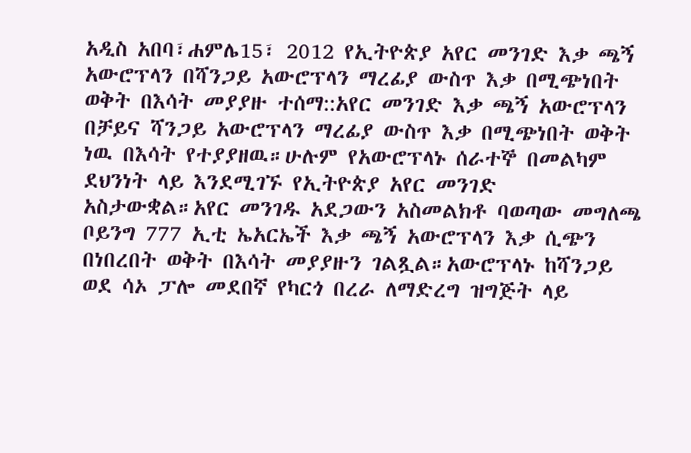አዲስ አበባ፣ሐምሌ15፣ 2012 የኢትዮጵያ አየር መንገድ እቃ ጫኝ አውሮፕላን በሻንጋይ አውሮፕላን ማረፊያ ውስጥ እቃ በሚጭነበት ወቅት በእሳት መያያዙ ተሰማ::አየር መንገድ እቃ ጫኝ አውሮፕላን በቻይና ሻንጋይ አውሮፕላን ማረፊያ ውስጥ እቃ በሚጭነበት ወቅት ነዉ በእሳት የተያያዘዉ።ሁሉም የአውሮፕላኑ ሰራተኞ በመልካም ደህንነት ላይ እንደሚገኙ የኢትዮጵያ አየር መንገድ አስታውቋል።አየር መንገዱ አደጋውን አስመልክቶ ባወጣው መግለጫ ቦይንግ 777 ኢቲ ኤአርኤች እቃ ጫኝ አውሮፕላን እቃ ሲጭን በነበረበት ወቅት በእሳት መያያዙን ገልጿል።አውሮፕላኑ ከሻንጋይ ወደ ሳኦ ፓሎ መደበኛ የካርጎ በረራ ለማድረግ ዝግጅት ላይ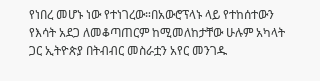የነበረ መሆኑ ነው የተነገረው።በአውሮፕላኑ ላይ የተከሰተውን የእሳት አደጋ ለመቆጣጠርም ከሚመለከታቸው ሁሉም አካላት ጋር ኢትዮጵያ በትብብር መስራቷን አየር መንገዱ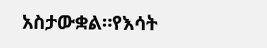አስታውቋል።የእሳት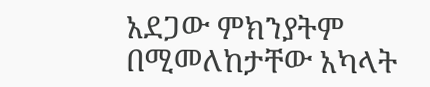አደጋው ምክንያትም በሚመለከታቸው አካላት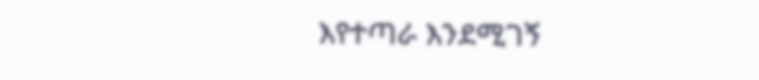እየተጣራ እንደሚገኝ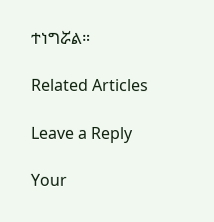ተነግሯል።

Related Articles

Leave a Reply

Your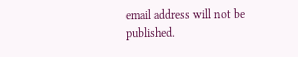email address will not be published.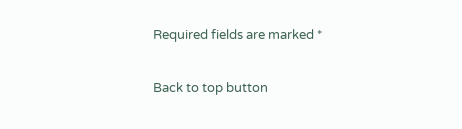Required fields are marked *

Back to top button